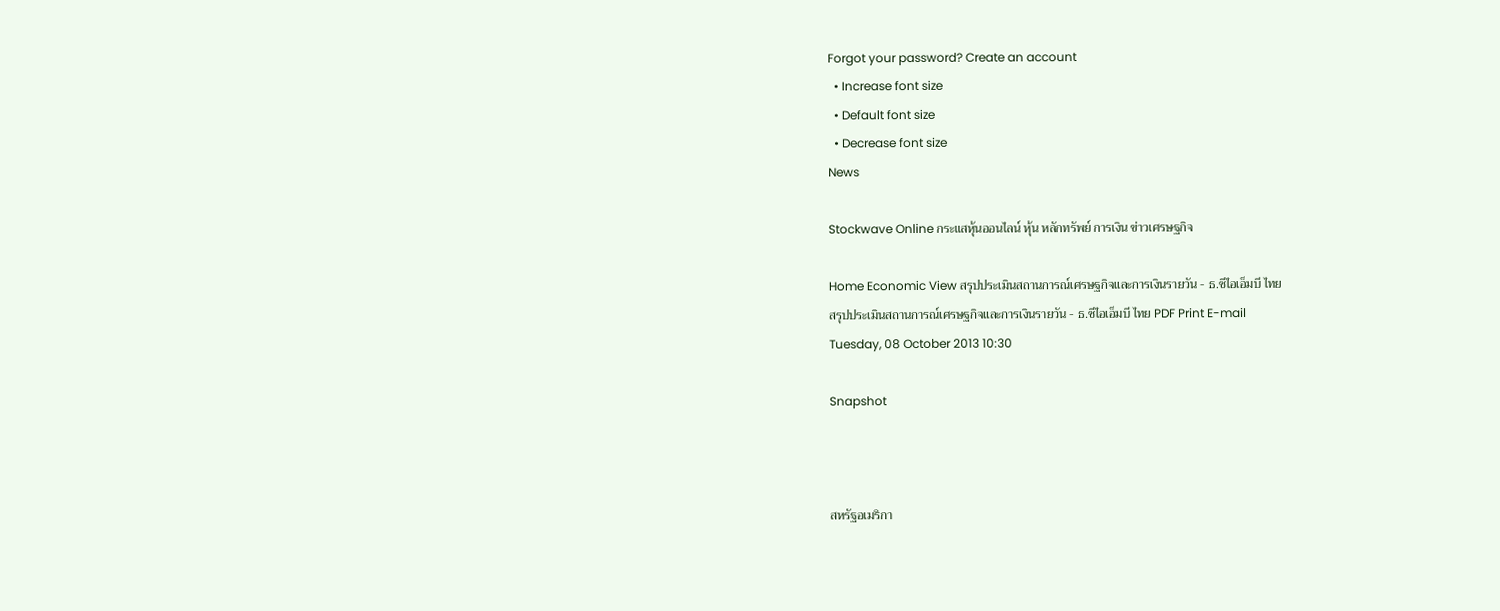Forgot your password? Create an account
  • Increase font size
  • Default font size
  • Decrease font size
News

Stockwave Online กระแสหุ้นออนไลน์ หุ้น หลักทรัพย์ การเงิน ข่าวเศรษฐกิจ

Home Economic View สรุปประเมินสถานการณ์เศรษฐกิจและการเงินรายวัน - ธ.ซีไอเอ็มบี ไทย
สรุปประเมินสถานการณ์เศรษฐกิจและการเงินรายวัน - ธ.ซีไอเอ็มบี ไทย PDF Print E-mail
Tuesday, 08 October 2013 10:30

Snapshot



สหรัฐอเมริกา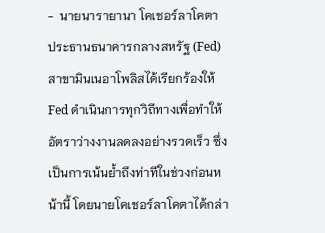-  นายนารายานา โคเชอร์ลาโคตา ประธานธนาคารกลางสหรัฐ (Fed) สาขามินเนอาโพลิสได้เรียกร้องให้ Fed ดำเนินการทุกวิถีทางเพื่อทำให้อัตราว่างงานลดลงอย่างรวดเร็ว ซึ่งเป็นการเน้นย้ำถึงท่าทีในช่วงก่อนหน้านี้ โดยนายโคเชอร์ลาโคตาได้กล่า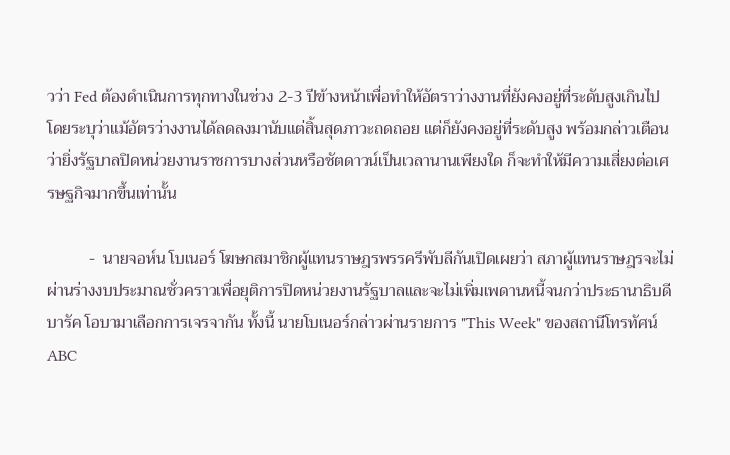วว่า Fed ต้องดำเนินการทุกทางในช่วง 2-3 ปีข้างหน้าเพื่อทำให้อัตราว่างงานที่ยังคงอยู่ที่ระดับสูงเกินไป โดยระบุว่าแม้อัตรว่างงานได้ลดลงมานับแต่สิ้นสุดภาวะถดถอย แต่ก็ยังคงอยู่ที่ระดับสูง พร้อมกล่าวเตือนว่ายิ่งรัฐบาลปิดหน่วยงานราชการบางส่วนหรือชัตดาวน์เป็นเวลานานเพียงใด ก็จะทำให้มีความเสี่ยงต่อเศรษฐกิจมากขึ้นเท่านั้น

          -  นายจอห์น โบเนอร์ โฆษกสมาชิกผู้แทนราษฎรพรรครีพับลีกันเปิดเผยว่า สภาผู้แทนราษฎรจะไม่ผ่านร่างงบประมาณชั่วคราวเพื่อยุติการปิดหน่วยงานรัฐบาลและจะไม่เพิ่มเพดานหนี้จนกว่าประธานาธิบดีบารัค โอบามาเลือกการเจรจากัน ทั้งนี้ นายโบเนอร์กล่าวผ่านรายการ "This Week" ของสถานีโทรทัศน์ ABC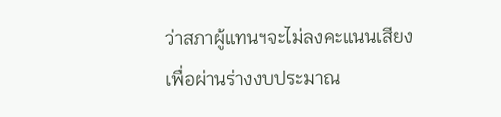ว่าสภาผู้แทนฯจะไม่ลงคะแนนเสียงเพื่อผ่านร่างงบประมาณ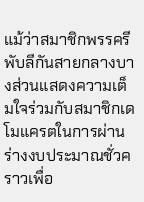แม้ว่าสมาชิกพรรครีพับลีกันสายกลางบางส่วนแสดงความเต็มใจร่วมกับสมาชิกเดโมแครตในการผ่านร่างงบประมาณชั่วคราวเพื่อ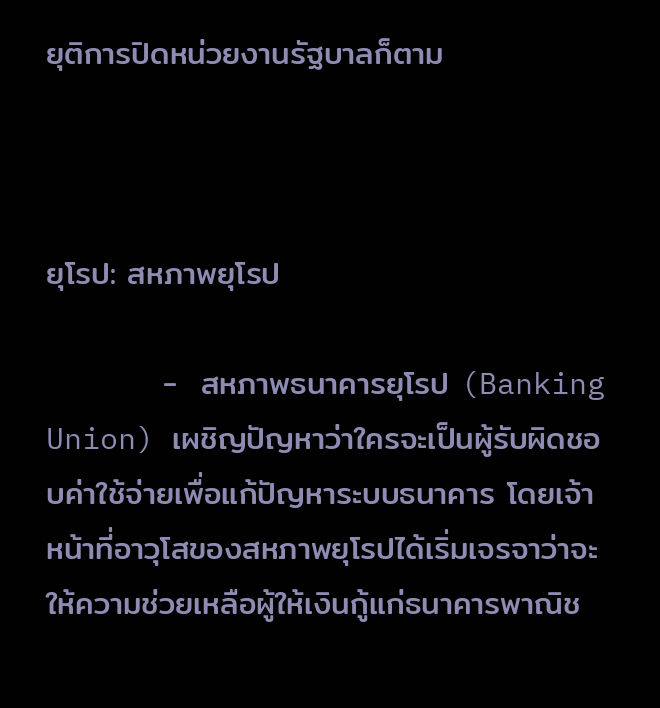ยุติการปิดหน่วยงานรัฐบาลก็ตาม



ยุโรป: สหภาพยุโรป

          -  สหภาพธนาคารยุโรป (Banking Union) เผชิญปัญหาว่าใครจะเป็นผู้รับผิดชอบค่าใช้จ่ายเพื่อแก้ปัญหาระบบธนาคาร โดยเจ้าหน้าที่อาวุโสของสหภาพยุโรปได้เริ่มเจรจาว่าจะให้ความช่วยเหลือผู้ให้เงินกู้แก่ธนาคารพาณิช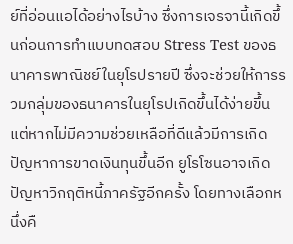ย์ที่อ่อนแอได้อย่างไรบ้าง ซึ่งการเจรจานี้เกิดขึ้นก่อนการทำแบบทดสอบ Stress Test ของธนาคารพาณิชย์ในยุโรปรายปี ซึ่งจะช่วยให้การรวมกลุ่มของธนาคารในยุโรปเกิดขึ้นได้ง่ายขึ้น แต่หากไม่มีความช่วยเหลือที่ดีแล้วมีการเกิดปัญหาการขาดเงินทุนขึ้นอีก ยูโรโซนอาจเกิดปัญหาวิกฤติหนี้ภาครัฐอีกครั้ง โดยทางเลือกหนึ่งคื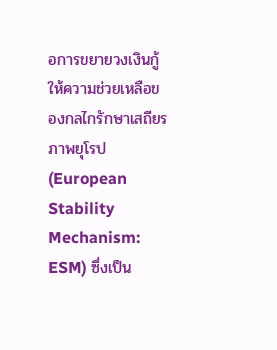อการขยายวงเงินกู้ให้ความช่วยเหลือของกลไกรักษาเสถียรภาพยุโรป (European Stability Mechanism: ESM) ซึ่งเป็น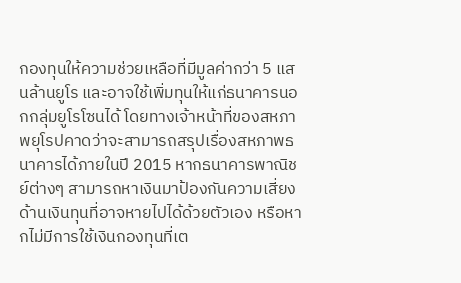กองทุนให้ความช่วยเหลือที่มีมูลค่ากว่า 5 แสนล้านยูโร และอาจใช้เพิ่มทุนให้แก่ธนาคารนอกกลุ่มยูโรโซนได้ โดยทางเจ้าหน้าที่ของสหภาพยุโรปคาดว่าจะสามารถสรุปเรื่องสหภาพธนาคารได้ภายในปี 2015 หากธนาคารพาณิชย์ต่างๆ สามารถหาเงินมาป้องกันความเสี่ยงด้านเงินทุนที่อาจหายไปได้ด้วยตัวเอง หรือหากไม่มีการใช้เงินกองทุนที่เต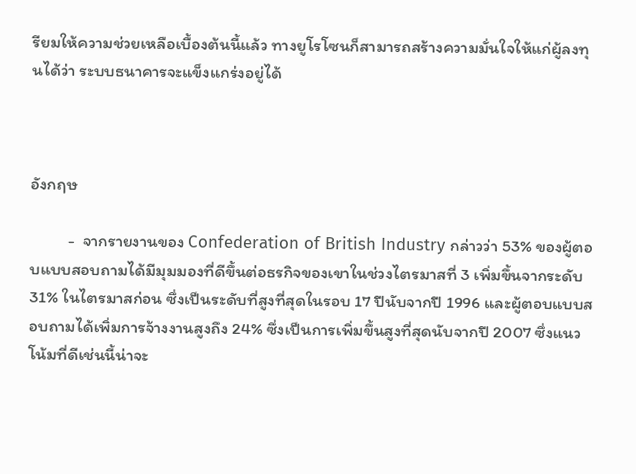รียมให้ความช่วยเหลือเบื้องต้นนี้แล้ว ทางยูโรโซนก็สามารถสร้างความมั่นใจให้แก่ผู้ลงทุนได้ว่า ระบบธนาคารจะแข็งแกร่งอยู่ได้



อังกฤษ

          -  จากรายงานของ Confederation of British Industry กล่าวว่า 53% ของผู้ตอบแบบสอบถามได้มีมุมมองที่ดีขึ้นต่อธรกิจของเขาในช่วงไตรมาสที่ 3 เพิ่มขึ้นจากระดับ 31% ในไตรมาสก่อน ซึ่งเป็นระดับที่สูงที่สุดในรอบ 17 ปีนับจากปี 1996 และผู้ตอบแบบสอบถามได้เพิ่มการจ้างงานสูงถึง 24% ซึ่งเป็นการเพิ่มขึ้นสูงที่สุดนับจากปี 2007 ซึ่งแนวโน้มที่ดีเช่นนี้น่าจะ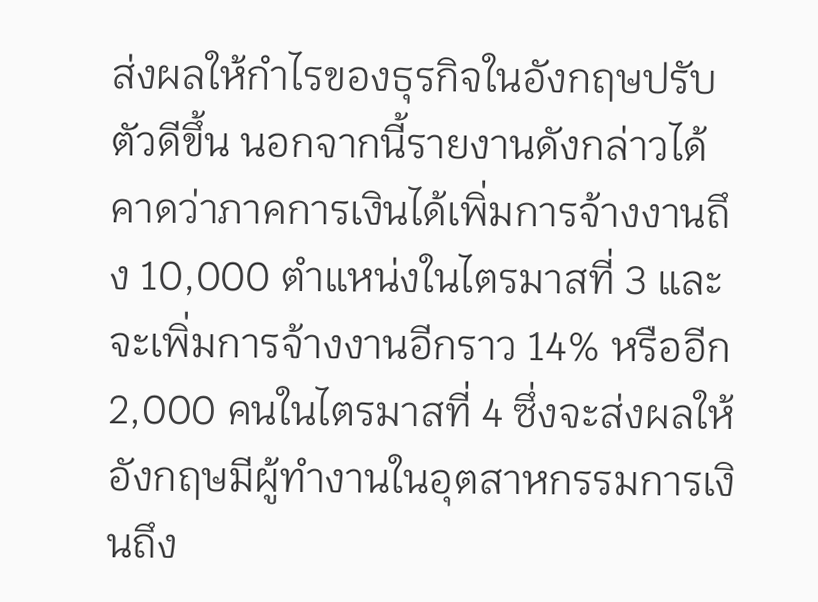ส่งผลให้กำไรของธุรกิจในอังกฤษปรับตัวดีขึ้น นอกจากนี้รายงานดังกล่าวได้คาดว่าภาคการเงินได้เพิ่มการจ้างงานถึง 10,000 ตำแหน่งในไตรมาสที่ 3 และจะเพิ่มการจ้างงานอีกราว 14% หรืออีก 2,000 คนในไตรมาสที่ 4 ซึ่งจะส่งผลให้อังกฤษมีผู้ทำงานในอุตสาหกรรมการเงินถึง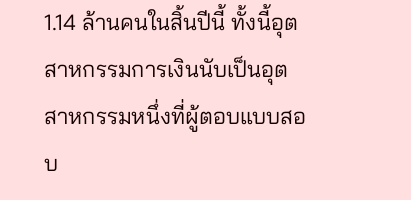1.14 ล้านคนในสิ้นปีนี้ ทั้งนี้อุตสาหกรรมการเงินนับเป็นอุตสาหกรรมหนึ่งที่ผู้ตอบแบบสอบ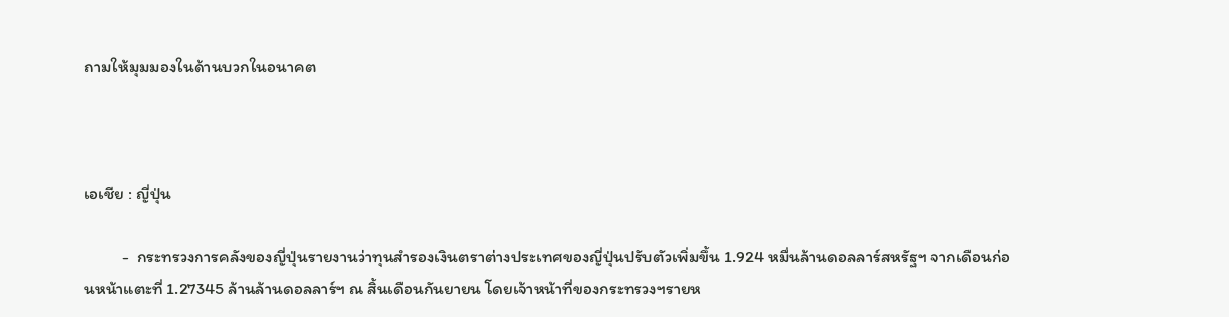ถามให้มุมมองในด้านบวกในอนาคต



เอเชีย : ญี่ปุ่น

          -  กระทรวงการคลังของญี่ปุ่นรายงานว่าทุนสำรองเงินตราต่างประเทศของญี่ปุ่นปรับตัวเพิ่มขึ้น 1.924 หมื่นล้านดอลลาร์สหรัฐฯ จากเดือนก่อนหน้าแตะที่ 1.27345 ล้านล้านดอลลาร์ฯ ณ สิ้นเดือนกันยายน โดยเจ้าหน้าที่ของกระทรวงฯรายห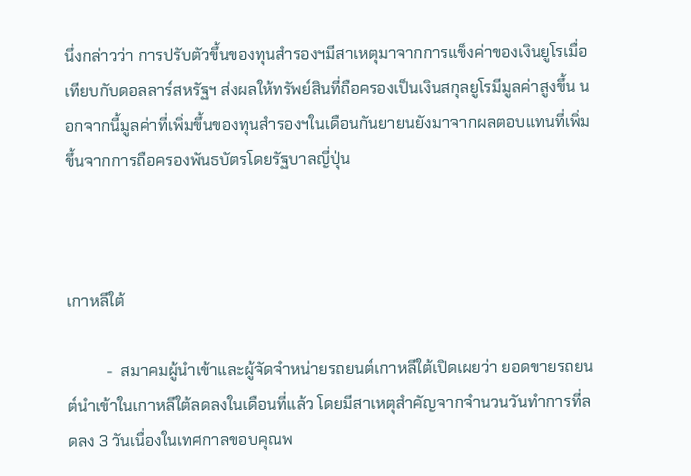นึ่งกล่าวว่า การปรับตัวขึ้นของทุนสำรองฯมีสาเหตุมาจากการแข็งค่าของเงินยูโรเมื่อเทียบกับดอลลาร์สหรัฐฯ ส่งผลให้ทรัพย์สินที่ถือครองเป็นเงินสกุลยูโรมีมูลค่าสูงขึ้น นอกจากนี้มูลค่าที่เพิ่มขึ้นของทุนสำรองฯในเดือนกันยายนยังมาจากผลตอบแทนที่เพิ่มขึ้นจากการถือครองพันธบัตรโดยรัฐบาลญี่ปุ่น



เกาหลีใต้

          -  สมาคมผู้นำเข้าและผู้จัดจำหน่ายรถยนต์เกาหลีใต้เปิดเผยว่า ยอดขายรถยนต์นำเข้าในเกาหลีใต้ลดลงในเดือนที่แล้ว โดยมีสาเหตุสำคัญจากจำนวนวันทำการที่ลดลง 3 วันเนื่องในเทศกาลขอบคุณพ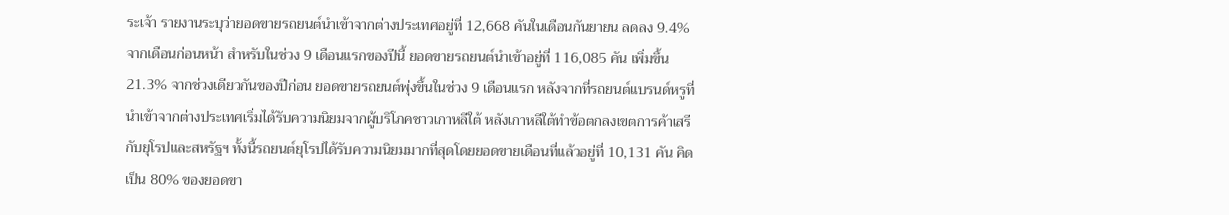ระเจ้า รายงานระบุว่ายอดขายรถยนต์นำเข้าจากต่างประเทศอยู่ที่ 12,668 คันในเดือนกันยายน ลดลง 9.4% จากเดือนก่อนหน้า สำหรับในช่วง 9 เดือนแรกของปีนี้ ยอดขายรถยนต์นำเข้าอยู่ที่ 116,085 คัน เพิ่มขึ้น 21.3% จากช่วงเดียวกันของปีก่อน ยอดขายรถยนต์พุ่งขึ้นในช่วง 9 เดือนแรก หลังจากที่รถยนต์แบรนด์หรูที่นำเข้าจากต่างประเทศเริ่มได้รับความนิยมจากผู้บริโภคชาวเกาหลีใต้ หลังเกาหลีใต้ทำข้อตกลงเขตการค้าเสรีกับยุโรปและสหรัฐฯ ทั้งนี้รถยนต์ยุโรปได้รับความนิยมมากที่สุดโดยยอดขายเดือนที่แล้วอยู่ที่ 10,131 คัน คิดเป็น 80% ของยอดขา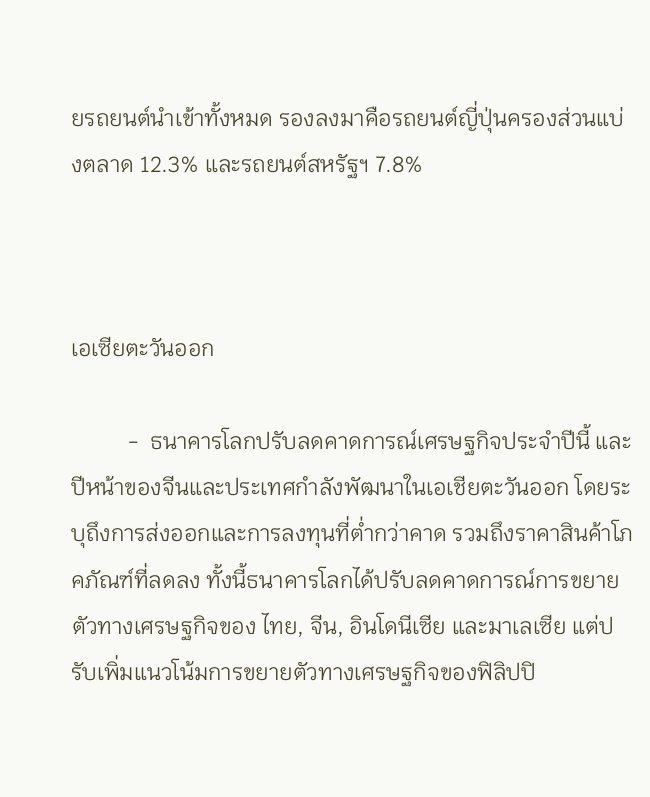ยรถยนต์นำเข้าทั้งหมด รองลงมาคือรถยนต์ญี่ปุ่นครองส่วนแบ่งตลาด 12.3% และรถยนต์สหรัฐฯ 7.8%



เอเซียตะวันออก

          -  ธนาคารโลกปรับลดคาดการณ์เศรษฐกิจประจำปีนี้ และปีหน้าของจีนและประเทศกำลังพัฒนาในเอเชียตะวันออก โดยระบุถึงการส่งออกและการลงทุนที่ต่ำกว่าคาด รวมถึงราคาสินค้าโภคภัณฑ์ที่ลดลง ทั้งนี้ธนาคารโลกได้ปรับลดคาดการณ์การขยายตัวทางเศรษฐกิจของ ไทย, จีน, อินโดนีเซีย และมาเลเซีย แต่ปรับเพิ่มแนวโน้มการขยายตัวทางเศรษฐกิจของฟิลิปปิ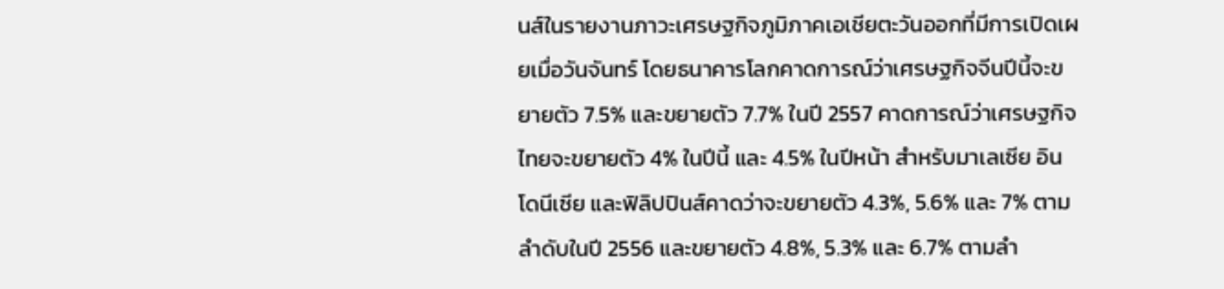นส์ในรายงานภาวะเศรษฐกิจภูมิภาคเอเชียตะวันออกที่มีการเปิดเผยเมื่อวันจันทร์ โดยธนาคารโลกคาดการณ์ว่าเศรษฐกิจจีนปีนี้จะขยายตัว 7.5% และขยายตัว 7.7% ในปี 2557 คาดการณ์ว่าเศรษฐกิจไทยจะขยายตัว 4% ในปีนี้ และ 4.5% ในปีหน้า สำหรับมาเลเซีย อินโดนีเซีย และฟิลิปปินส์คาดว่าจะขยายตัว 4.3%, 5.6% และ 7% ตามลำดับในปี 2556 และขยายตัว 4.8%, 5.3% และ 6.7% ตามลำ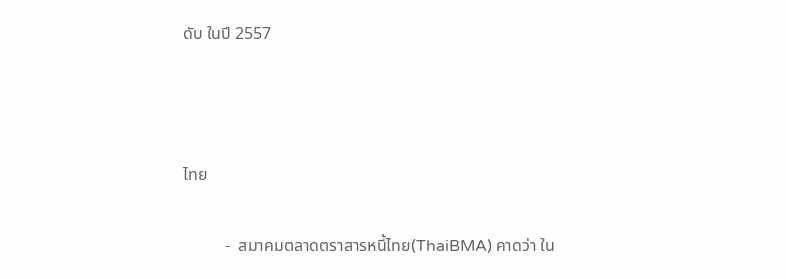ดับ ในปี 2557



ไทย

          -  สมาคมตลาดตราสารหนี้ไทย(ThaiBMA) คาดว่า ใน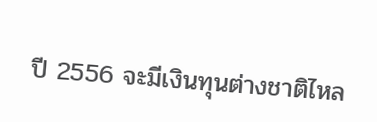ปี 2556 จะมีเงินทุนต่างชาติไหล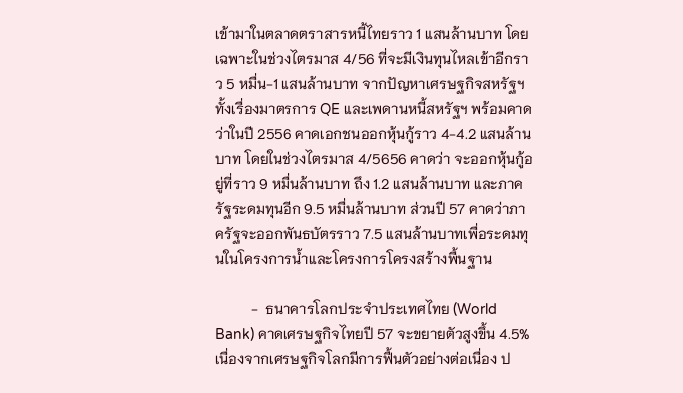เข้ามาในตลาดตราสารหนี้ไทยราว 1 แสนล้านบาท โดยเฉพาะในช่วงไตรมาส 4/56 ที่จะมีเงินทุนไหลเข้าอีกราว 5 หมื่น-1 แสนล้านบาท จากปัญหาเศรษฐกิจสหรัฐฯ ทั้งเรื่องมาตรการ QE และเพดานหนี้สหรัฐฯ พร้อมคาดว่าในปี 2556 คาดเอกชนออกหุ้นกู้ราว 4-4.2 แสนล้านบาท โดยในช่วงไตรมาส 4/5656 คาดว่า จะออกหุ้นกู้อยู่ที่ราว 9 หมื่นล้านบาท ถึง 1.2 แสนล้านบาท และภาครัฐระดมทุนอีก 9.5 หมื่นล้านบาท ส่วนปี 57 คาดว่าภาครัฐจะออกพันธบัตรราว 7.5 แสนล้านบาทเพื่อระดมทุนในโครงการน้ำและโครงการโครงสร้างพื้นฐาน

          -  ธนาคารโลกประจำประเทศไทย (World Bank) คาดเศรษฐกิจไทยปี 57 จะขยายตัวสูงขึ้น 4.5% เนื่องจากเศรษฐกิจโลกมีการฟื้นตัวอย่างต่อเนื่อง ป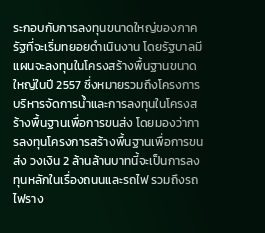ระกอบกับการลงทุนขนาดใหญ่ของภาครัฐที่จะเริ่มทยอยดำเนินงาน โดยรัฐบาลมีแผนจะลงทุนในโครงสร้างพื้นฐานขนาดใหญ่ในปี 2557 ซึ่งหมายรวมถึงโครงการบริหารจัดการน้ำและการลงทุนในโครงสร้างพื้นฐานเพื่อการขนส่ง โดยมองว่าการลงทุนโครงการสร้างพื้นฐานเพื่อการขนส่ง วงเงิน 2 ล้านล้านบาทนี้จะเป็นการลงทุนหลักในเรื่องถนนและรถไฟ รวมถึงรถไฟราง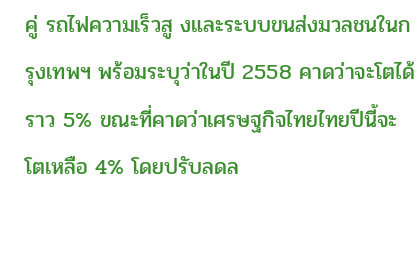คู่ รถไฟความเร็วสู งและระบบขนส่งมวลชนในกรุงเทพฯ พร้อมระบุว่าในปี 2558 คาดว่าจะโตได้ราว 5% ขณะที่คาดว่าเศรษฐกิจไทยไทยปีนี้จะโตเหลือ 4% โดยปรับลดล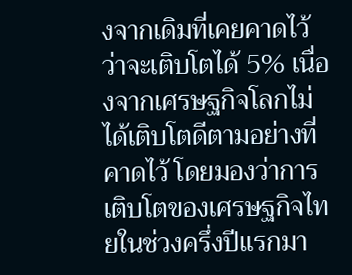งจากเดิมที่เคยคาดไว้ว่าจะเติบโตได้ 5% เนื่องจากเศรษฐกิจโลกไม่ได้เติบโตดีตามอย่างที่คาดไว้ โดยมองว่าการเติบโตของเศรษฐกิจไทยในช่วงครึ่งปีแรกมา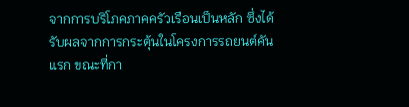จากการบริโภคภาคครัวเรือนเป็นหลัก ซึ่งได้รับผลจากการกระตุ้นในโครงการรถยนต์คันแรก ขณะที่กา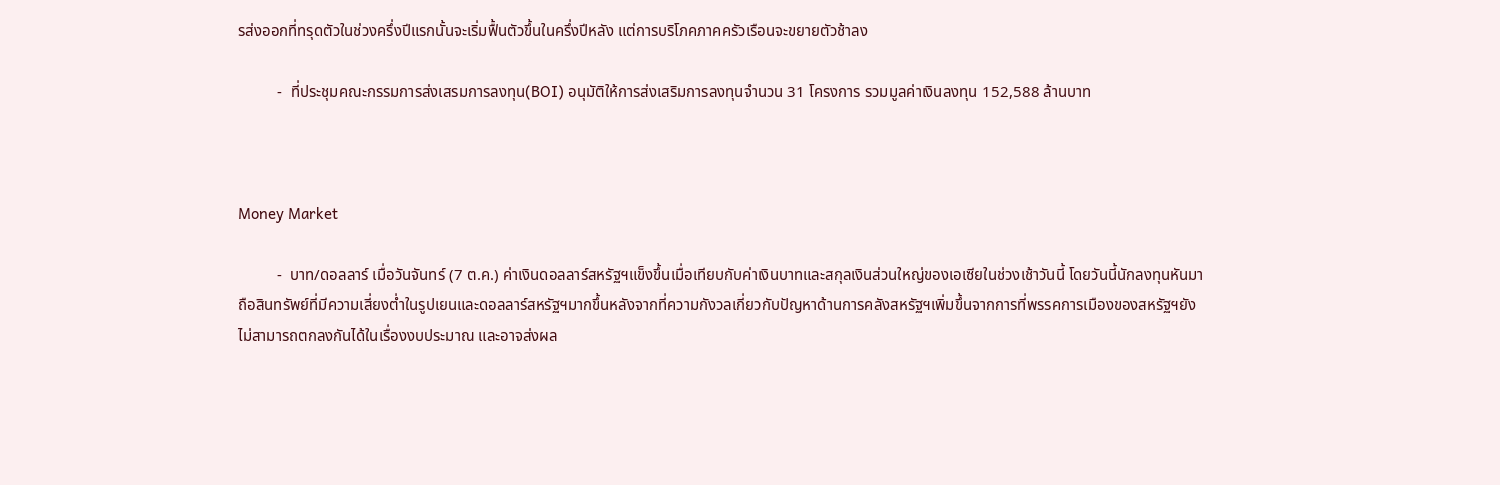รส่งออกที่ทรุดตัวในช่วงครึ่งปีแรกนั้นจะเริ่มฟื้นตัวขึ้นในครึ่งปีหลัง แต่การบริโภคภาคครัวเรือนจะขยายตัวช้าลง

          -  ที่ประชุมคณะกรรมการส่งเสรมการลงทุน(BOI) อนุมัติให้การส่งเสริมการลงทุนจำนวน 31 โครงการ รวมมูลค่าเงินลงทุน 152,588 ล้านบาท



Money Market

          -  บาท/ดอลลาร์ เมื่อวันจันทร์ (7 ต.ค.) ค่าเงินดอลลาร์สหรัฐฯแข็งขึ้นเมื่อเทียบกับค่าเงินบาทและสกุลเงินส่วนใหญ่ของเอเซียในช่วงเช้าวันนี้ โดยวันนี้นักลงทุนหันมาถือสินทรัพย์ที่มีความเสี่ยงต่ำในรูปเยนและดอลลาร์สหรัฐฯมากขึ้นหลังจากที่ความกังวลเกี่ยวกับปัญหาด้านการคลังสหรัฐฯเพิ่มขึ้นจากการที่พรรคการเมืองของสหรัฐฯยังไม่สามารถตกลงกันได้ในเรื่องงบประมาณ และอาจส่งผล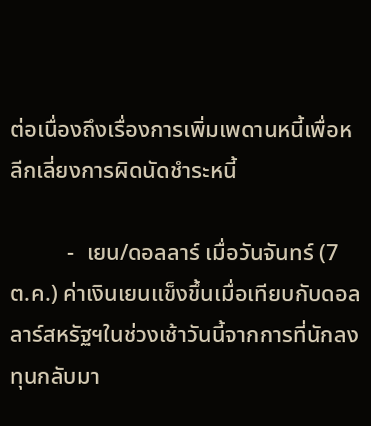ต่อเนื่องถึงเรื่องการเพิ่มเพดานหนี้เพื่อหลีกเลี่ยงการผิดนัดชำระหนี้

          -  เยน/ดอลลาร์ เมื่อวันจันทร์ (7 ต.ค.) ค่าเงินเยนแข็งขึ้นเมื่อเทียบกับดอลลาร์สหรัฐฯในช่วงเช้าวันนี้จากการที่นักลงทุนกลับมา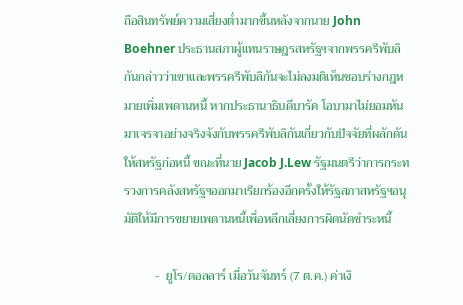ถือสินทรัพย์ความเสี่ยงต่ำมากขึ้นหลังจากนาย John Boehner ประธานสภาผู้แทนราษฎรสหรัฐฯจากพรรครีพับลิกันกล่าวว่าเขาและพรรครีพับลิกันจะไม่ลงมติเห็นชอบร่างกฎหมายเพิ่มเพดานหนี้ หากประธานาธิบดีบารัค โอบามาไม่ยอมหันมาเจรจาอย่างจริงจังกับพรรครีพับลิกันเกี่ยวกับปัจจัยที่ผลักดันให้สหรัฐก่อหนี้ ขณะที่นาย Jacob J.Lew รัฐมนตรีว่าการกระทรวงการคลังสหรัฐฯออกมาเรียกร้องอีกครั้งให้รัฐสภาสหรัฐฯอนุมัติให้มีการขยายเพดานหนี้เพื่อหลีกเลี่ยงการผิดนัดชำระหนี้

          -  ยูโร/ดอลลาร์ เมื่อวันจันทร์ (7 ต.ค.) ค่าเงิ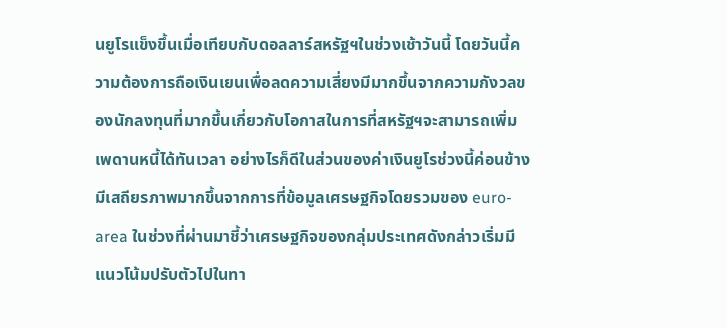นยูโรแข็งขึ้นเมื่อเทียบกับดอลลาร์สหรัฐฯในช่วงเช้าวันนี้ โดยวันนี้ความต้องการถือเงินเยนเพื่อลดความเสี่ยงมีมากขึ้นจากความกังวลของนักลงทุนที่มากขึ้นเกี่ยวกับโอกาสในการที่สหรัฐฯจะสามารถเพิ่มเพดานหนี้ได้ทันเวลา อย่างไรก็ดีในส่วนของค่าเงินยูโรช่วงนี้ค่อนข้างมีเสถียรภาพมากขึ้นจากการที่ข้อมูลเศรษฐกิจโดยรวมของ euro-area ในช่วงที่ผ่านมาชี้ว่าเศรษฐกิจของกลุ่มประเทศดังกล่าวเริ่มมีแนวโน้มปรับตัวไปในทา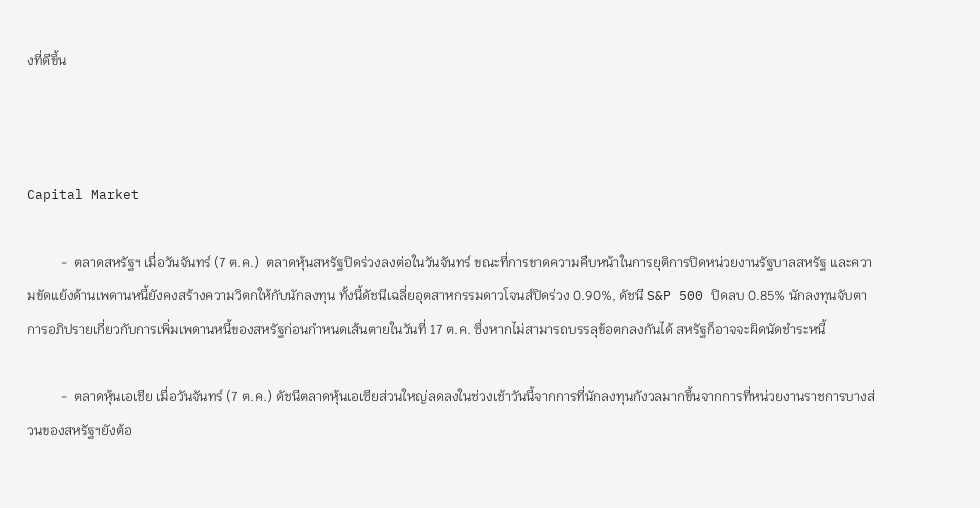งที่ดีขึ้น



Capital Market

          -  ตลาดสหรัฐฯ เมื่อวันจันทร์ (7 ต.ค.)  ตลาดหุ้นสหรัฐปิดร่วงลงต่อในวันจันทร์ ขณะที่การขาดความคืบหน้าในการยุติการปิดหน่วยงานรัฐบาลสหรัฐ และความขัดแย้งด้านเพดานหนี้ยังคงสร้างความวิตกให้กับนักลงทุน ทั้งนี้ดัชนีเฉลี่ยอุตสาหกรรมดาวโจนส์ปิดร่วง 0.90%, ดัชนี S&P 500 ปิดลบ 0.85% นักลงทุนจับตาการอภิปรายเกี่ยวกับการเพิ่มเพดานหนี้ของสหรัฐก่อนกำหนดเส้นตายในวันที่ 17 ต.ค. ซึ่งหากไม่สามารถบรรลุข้อตกลงกันได้ สหรัฐก็อาจจะผิดนัดชำระหนี้

          -  ตลาดหุ้นเอเชีย เมื่อวันจันทร์ (7 ต.ค.) ดัชนีตลาดหุ้นเอเซียส่วนใหญ่ลดลงในช่วงเช้าวันนี้จากการที่นักลงทุนกังวลมากขึ้นจากการที่หน่วยงานราชการบางส่วนของสหรัฐฯยังต้อ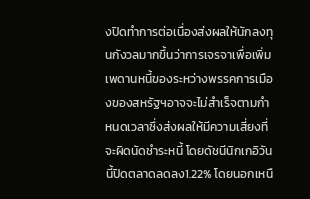งปิดทำการต่อเนื่องส่งผลให้นักลงทุนกังวลมากขึ้นว่าการเจรจาเพื่อเพิ่มเพดานหนี้ของระหว่างพรรคการเมืองของสหรัฐฯอาจจะไม่สำเร็จตามกำหนดเวลาซึ่งส่งผลให้มีความเสี่ยงที่จะผิดนัดชำระหนี้ โดยดัชนีนิกเกอิวันนี้ปิดตลาดลดลง1.22% โดยนอกเหนื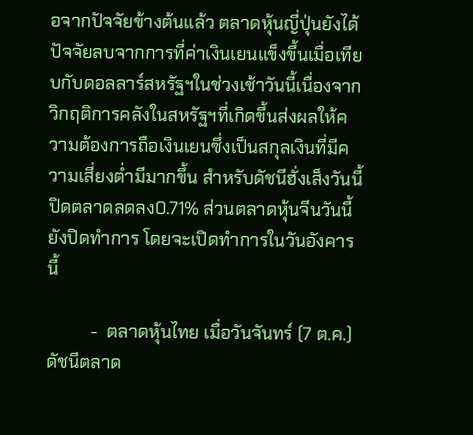อจากปัจจัยข้างต้นแล้ว ตลาดหุ้นญี่ปุ่นยังได้ปัจจัยลบจากการที่ค่าเงินเยนแข็งขึ้นเมื่อเทียบกับดอลลาร์สหรัฐฯในช่วงเช้าวันนี้เนื่องจากวิกฤติการคลังในสหรัฐฯที่เกิดขึ้นส่งผลให้ความต้องการถือเงินเยนซึ่งเป็นสกุลเงินที่มีความเสี่ยงต่ำมีมากขึ้น สำหรับดัชนีฮั่งเส็งวันนี้ปิดตลาดลดลง0.71% ส่วนตลาดหุ้นจีนวันนี้ยังปิดทำการ โดยจะเปิดทำการในวันอังคารนี้

          -  ตลาดหุ้นไทย เมื่อวันจันทร์ (7 ต.ค.) ดัชนีตลาด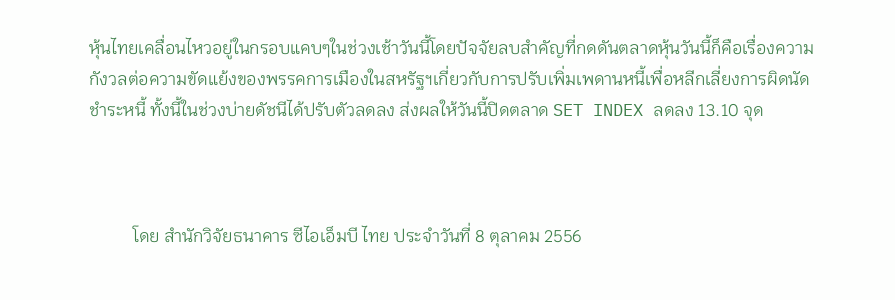หุ้นไทยเคลื่อนไหวอยู่ในกรอบแคบๆในช่วงเช้าวันนี้โดยปัจจัยลบสำคัญที่กดดันตลาดหุ้นวันนี้ก็คือเรื่องความกังวลต่อความขัดแย้งของพรรคการเมืองในสหรัฐฯเกี่ยวกับการปรับเพิ่มเพดานหนี้เพื่อหลีกเลี่ยงการผิดนัดชำระหนี้ ทั้งนี้ในช่วงบ่ายดัชนีได้ปรับตัวลดลง ส่งผลให้วันนี้ปิดตลาด SET INDEX ลดลง 13.10 จุด



          โดย สำนักวิจัยธนาคาร ซีไอเอ็มบี ไทย ประจำวันที่ 8 ตุลาคม 2556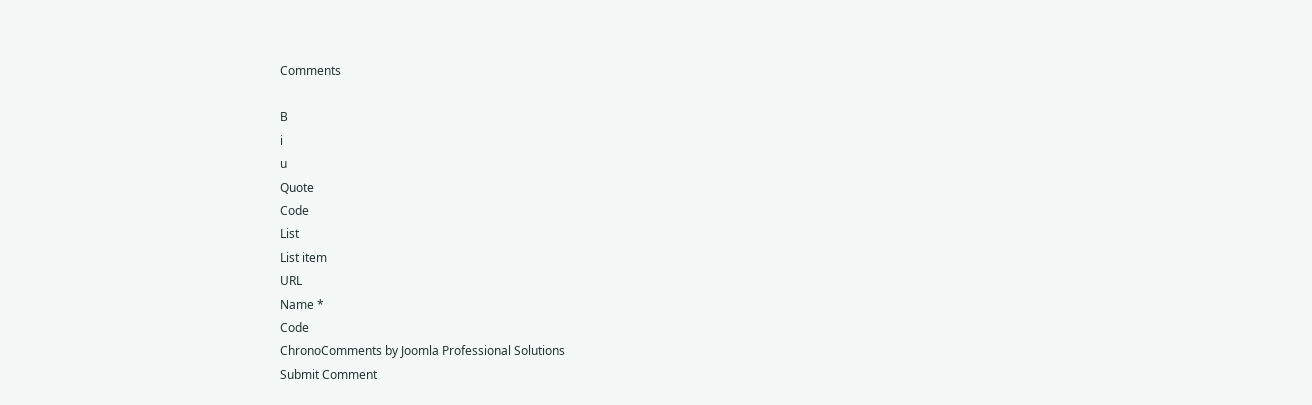Comments

B
i
u
Quote
Code
List
List item
URL
Name *
Code
ChronoComments by Joomla Professional Solutions
Submit Comment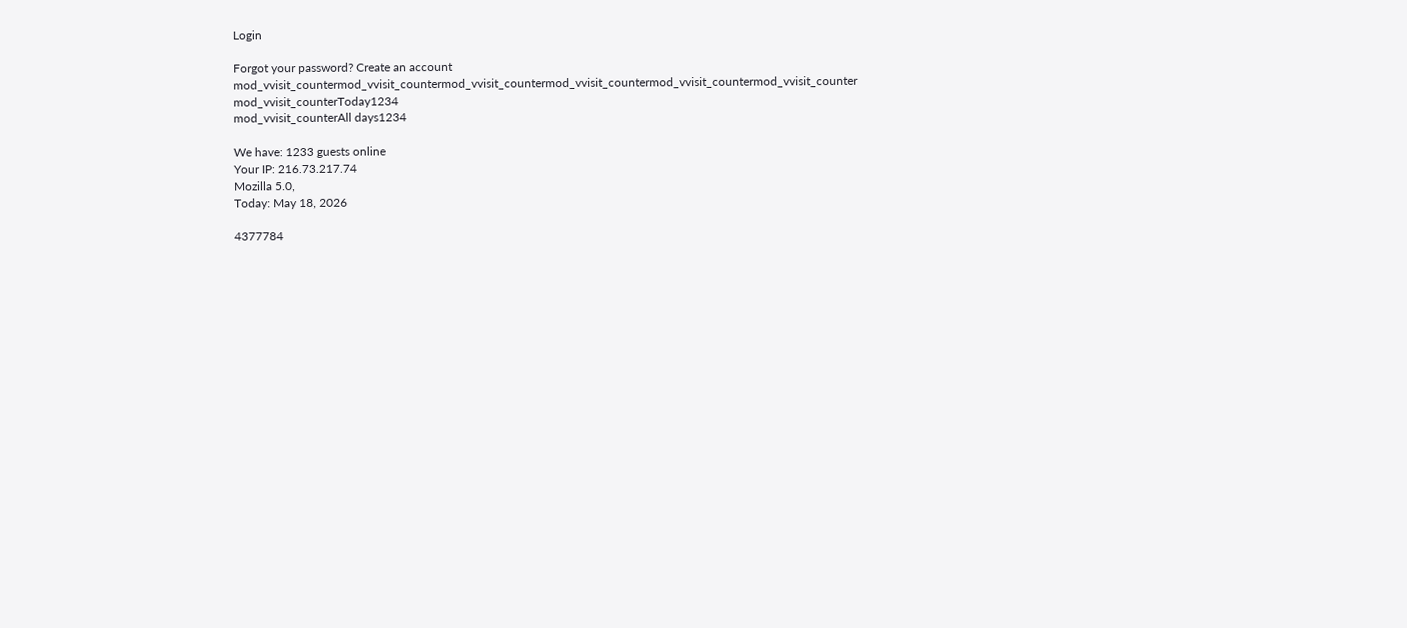Login

Forgot your password? Create an account
mod_vvisit_countermod_vvisit_countermod_vvisit_countermod_vvisit_countermod_vvisit_countermod_vvisit_counter
mod_vvisit_counterToday1234
mod_vvisit_counterAll days1234

We have: 1233 guests online
Your IP: 216.73.217.74
Mozilla 5.0,
Today: May 18, 2026

4377784